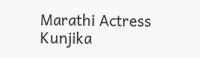Marathi Actress Kunjika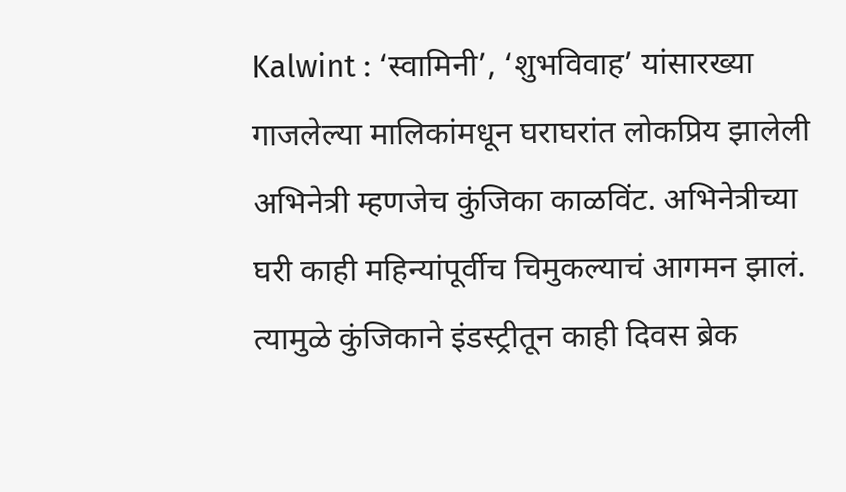Kalwint : ‘स्वामिनी’, ‘शुभविवाह’ यांसारख्या गाजलेल्या मालिकांमधून घराघरांत लोकप्रिय झालेली अभिनेत्री म्हणजेच कुंजिका काळविंट. अभिनेत्रीच्या घरी काही महिन्यांपूर्वीच चिमुकल्याचं आगमन झालं. त्यामुळे कुंजिकाने इंडस्ट्रीतून काही दिवस ब्रेक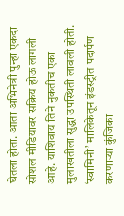घेतला होता. आता अभिनेत्री पुन्हा एकदा सोशल मीडियावर सक्रिय होऊ लागली आहे. याशिवाय तिने नुकतीच एका मुलाखतीला सुद्धा उपस्थिती लावली होती.
‘स्वामिनी’ मालिकेतून इंडस्ट्रीत पदार्पण करणाऱ्या कुंजिका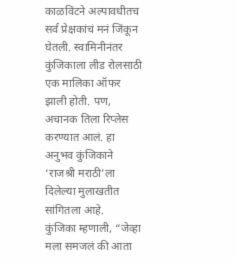काळविंटने अल्पावधीतच सर्व प्रेक्षकांचं मनं जिंकून घेतली. स्वामिनीनंतर कुंजिकाला लीड रोलसाठी एक मालिका ऑफर झाली होती. पण, अचानक तिला रिप्लेस करण्यात आलं. हा अनुभव कुंजिकाने ‘राजश्री मराठी’ला दिलेल्या मुलाखतीत सांगितला आहे.
कुंजिका म्हणाली, “जेव्हा मला समजलं की आता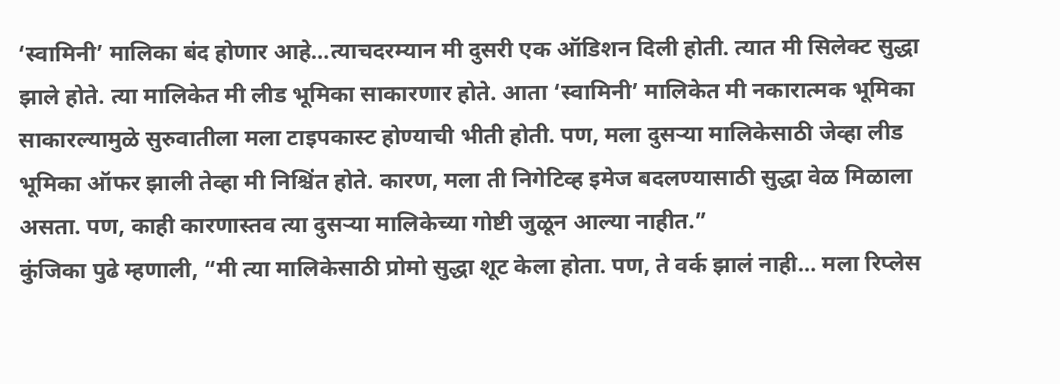‘स्वामिनी’ मालिका बंद होणार आहे…त्याचदरम्यान मी दुसरी एक ऑडिशन दिली होती. त्यात मी सिलेक्ट सुद्धा झाले होते. त्या मालिकेत मी लीड भूमिका साकारणार होते. आता ‘स्वामिनी’ मालिकेत मी नकारात्मक भूमिका साकारल्यामुळे सुरुवातीला मला टाइपकास्ट होण्याची भीती होती. पण, मला दुसऱ्या मालिकेसाठी जेव्हा लीड भूमिका ऑफर झाली तेव्हा मी निश्चिंत होते. कारण, मला ती निगेटिव्ह इमेज बदलण्यासाठी सुद्धा वेळ मिळाला असता. पण, काही कारणास्तव त्या दुसऱ्या मालिकेच्या गोष्टी जुळून आल्या नाहीत.”
कुंजिका पुढे म्हणाली, “मी त्या मालिकेसाठी प्रोमो सुद्धा शूट केला होता. पण, ते वर्क झालं नाही… मला रिप्लेस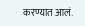करण्यात आलं.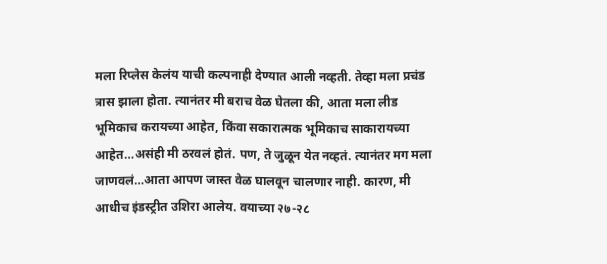मला रिप्लेस केलंय याची कल्पनाही देण्यात आली नव्हती. तेव्हा मला प्रचंड त्रास झाला होता. त्यानंतर मी बराच वेळ घेतला की, आता मला लीड भूमिकाच करायच्या आहेत, किंवा सकारात्मक भूमिकाच साकारायच्या आहेत…असंही मी ठरवलं होतं. पण, ते जुळून येत नव्हतं. त्यानंतर मग मला जाणवलं…आता आपण जास्त वेळ घालवून चालणार नाही. कारण, मी आधीच इंडस्ट्रीत उशिरा आलेय. वयाच्या २७-२८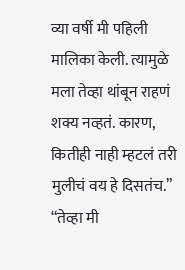व्या वर्षी मी पहिली मालिका केली. त्यामुळे मला तेव्हा थांबून राहणं शक्य नव्हतं. कारण, कितीही नाही म्हटलं तरी मुलीचं वय हे दिसतंच.”
“तेव्हा मी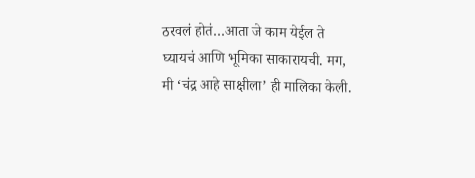ठरवलं होतं…आता जे काम येईल ते घ्यायचं आणि भूमिका साकारायची. मग, मी ‘चंद्र आहे साक्षीला’ ही मालिका केली.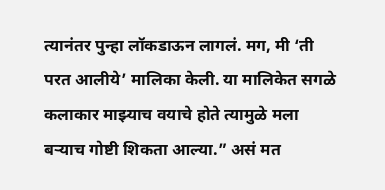त्यानंतर पुन्हा लॉकडाऊन लागलं. मग, मी ‘ती परत आलीये’ मालिका केली. या मालिकेत सगळे कलाकार माझ्याच वयाचे होते त्यामुळे मला बऱ्याच गोष्टी शिकता आल्या.” असं मत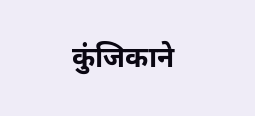कुंजिकाने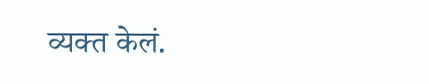व्यक्त केलं.